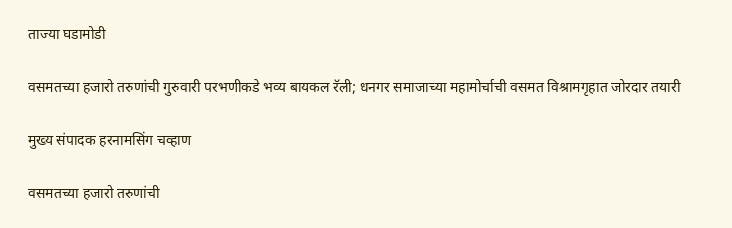ताज्या घडामोडी

वसमतच्या हजारो तरुणांची गुरुवारी परभणीकडे भव्य बायकल रॅली; धनगर समाजाच्या महामोर्चाची वसमत विश्रामगृहात जोरदार तयारी

मुख्य संपादक हरनामसिंग चव्हाण

वसमतच्या हजारो तरुणांची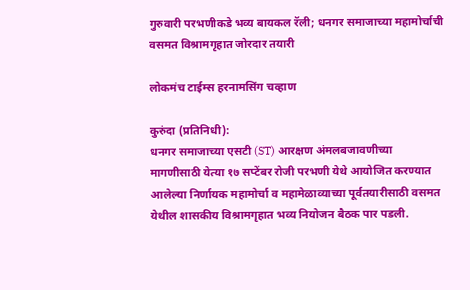गुरुवारी परभणीकडे भव्य बायकल रॅली; धनगर समाजाच्या महामोर्चाची वसमत विश्रामगृहात जोरदार तयारी

लोकमंच टाईम्स हरनामसिंग चव्हाण

कुरुंदा (प्रतिनिधी):
धनगर समाजाच्या एसटी (ST) आरक्षण अंमलबजावणीच्या मागणीसाठी येत्या १७ सप्टेंबर रोजी परभणी येथे आयोजित करण्यात आलेल्या निर्णायक महामोर्चा व महामेळाव्याच्या पूर्वतयारीसाठी वसमत येथील शासकीय विश्रामगृहात भव्य नियोजन बैठक पार पडली.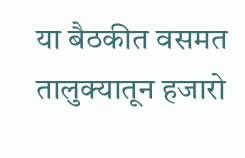या बैठकीत वसमत तालुक्यातून हजारो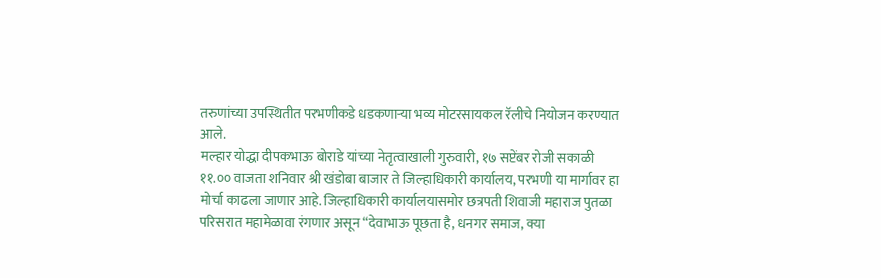तरुणांच्या उपस्थितीत परभणीकडे धडकणाऱ्या भव्य मोटरसायकल रॅलीचे नियोजन करण्यात आले.
मल्हार योद्धा दीपकभाऊ बोराडे यांच्या नेतृत्वाखाली गुरुवारी, १७ सप्टेंबर रोजी सकाळी ११.०० वाजता शनिवार श्री खंडोबा बाजार ते जिल्हाधिकारी कार्यालय, परभणी या मार्गावर हा मोर्चा काढला जाणार आहे. जिल्हाधिकारी कार्यालयासमोर छत्रपती शिवाजी महाराज पुतळा परिसरात महामेळावा रंगणार असून “देवाभाऊ पूछता है, धनगर समाज, क्या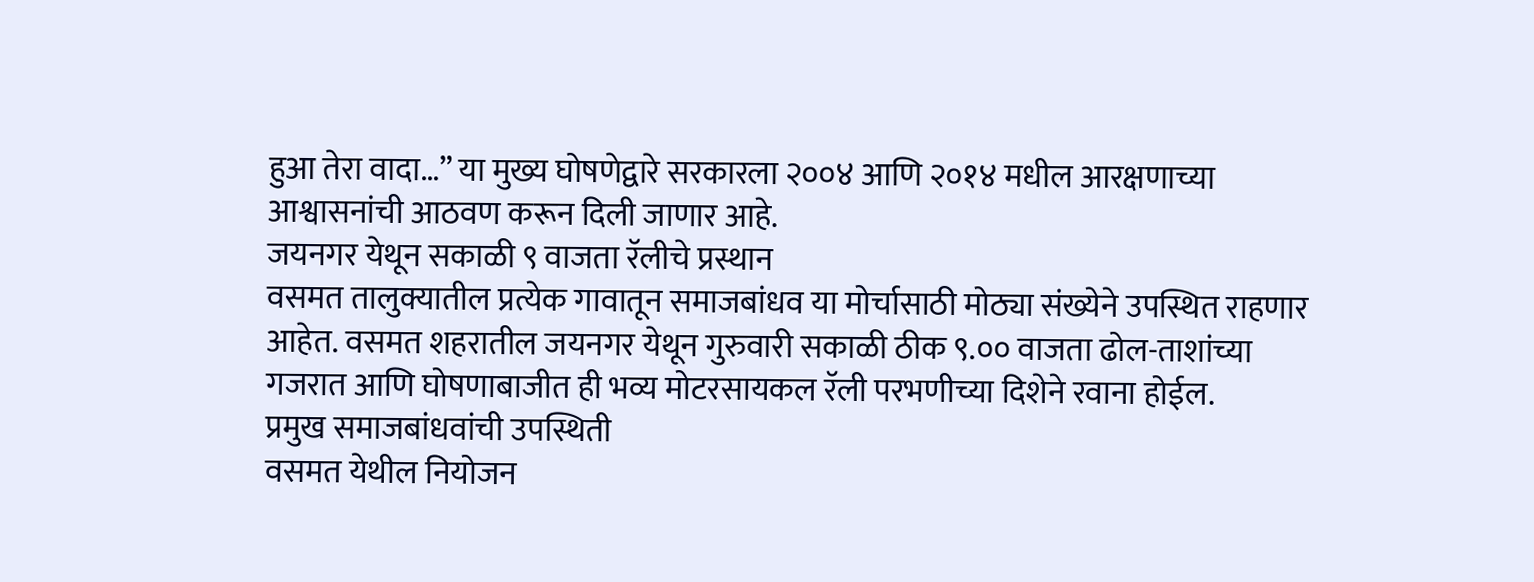हुआ तेरा वादा…” या मुख्य घोषणेद्वारे सरकारला २००४ आणि २०१४ मधील आरक्षणाच्या आश्वासनांची आठवण करून दिली जाणार आहे.
जयनगर येथून सकाळी ९ वाजता रॅलीचे प्रस्थान
वसमत तालुक्यातील प्रत्येक गावातून समाजबांधव या मोर्चासाठी मोठ्या संख्येने उपस्थित राहणार आहेत. वसमत शहरातील जयनगर येथून गुरुवारी सकाळी ठीक ९.०० वाजता ढोल-ताशांच्या गजरात आणि घोषणाबाजीत ही भव्य मोटरसायकल रॅली परभणीच्या दिशेने रवाना होईल.
प्रमुख समाजबांधवांची उपस्थिती
वसमत येथील नियोजन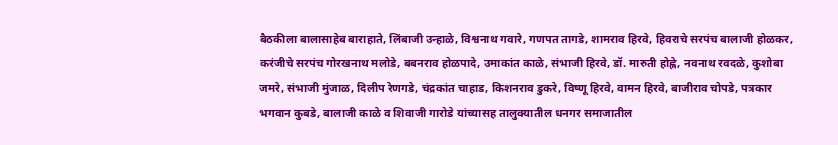बैठकीला बालासाहेब बाराहाते, लिंबाजी उन्हाळे, विश्वनाथ गवारे, गणपत तागडे, शामराव हिरवे, हिवराचे सरपंच बालाजी होळकर, करंजीचे सरपंच गोरखनाथ मलोडे, बबनराव होळपादे, उमाकांत काळे, संभाजी हिरवे, डॉ. मारुती होह्ले, नवनाथ रवदळे, कुशोबा जमरे, संभाजी मुंजाळ, दिलीप रेणगडे, चंद्रकांत चाहाड, किशनराव डुकरे, विष्णू हिरवे, वामन हिरवे, बाजीराव चोपडे, पत्रकार भगवान कुबडे, बालाजी काळे व शिवाजी गारोडे यांच्यासह तालुक्यातील धनगर समाजातील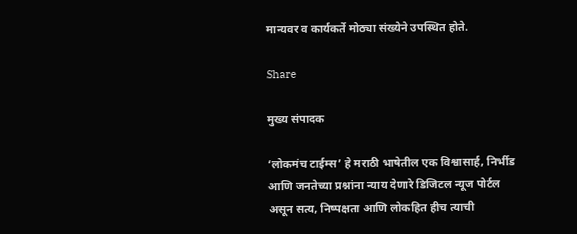मान्यवर व कार्यकर्ते मोठ्या संख्येने उपस्थित होते.

Share

मुख्य संपादक

‘लोकमंच टाईम्स’ हे मराठी भाषेतील एक विश्वासार्ह, निर्भीड आणि जनतेच्या प्रश्नांना न्याय देणारे डिजिटल न्यूज पोर्टल असून सत्य, निष्पक्षता आणि लोकहित हीच त्याची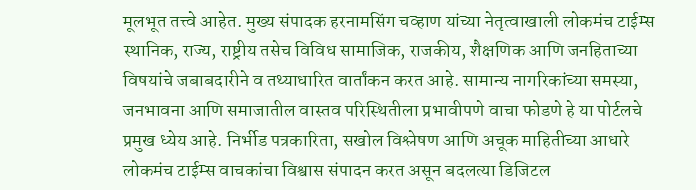मूलभूत तत्त्वे आहेत. मुख्य संपादक हरनामसिंग चव्हाण यांच्या नेतृत्वाखाली लोकमंच टाईम्स स्थानिक, राज्य, राष्ट्रीय तसेच विविध सामाजिक, राजकीय, शैक्षणिक आणि जनहिताच्या विषयांचे जबाबदारीने व तथ्याधारित वार्तांकन करत आहे. सामान्य नागरिकांच्या समस्या, जनभावना आणि समाजातील वास्तव परिस्थितीला प्रभावीपणे वाचा फोडणे हे या पोर्टलचे प्रमुख ध्येय आहे. निर्भीड पत्रकारिता, सखोल विश्लेषण आणि अचूक माहितीच्या आधारे लोकमंच टाईम्स वाचकांचा विश्वास संपादन करत असून बदलत्या डिजिटल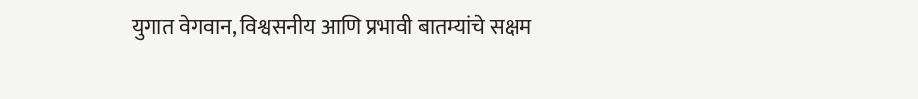युगात वेगवान, विश्वसनीय आणि प्रभावी बातम्यांचे सक्षम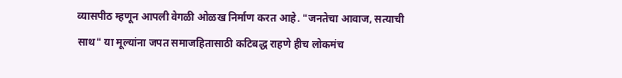व्यासपीठ म्हणून आपली वेगळी ओळख निर्माण करत आहे. "जनतेचा आवाज, सत्याची साथ" या मूल्यांना जपत समाजहितासाठी कटिबद्ध राहणे हीच लोकमंच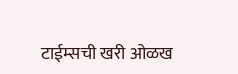टाईम्सची खरी ओळख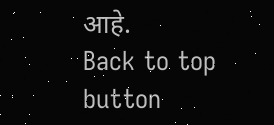आहे.
Back to top button